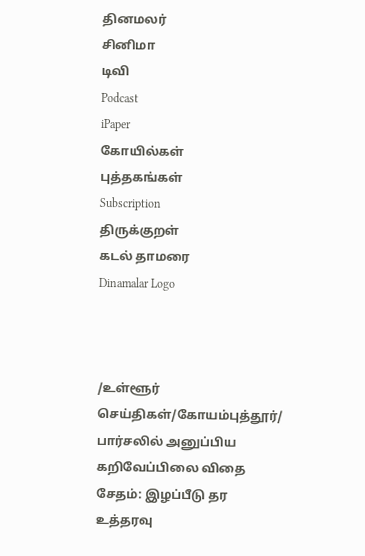தினமலர்
சினிமா
டிவி
Podcast
iPaper
கோயில்கள்
புத்தகங்கள்
Subscription
திருக்குறள்
கடல் தாமரை
Dinamalar Logo



/உள்ளூர் செய்திகள்/கோயம்புத்தூர்/ பார்சலில் அனுப்பிய கறிவேப்பிலை விதை சேதம்: இழப்பீடு தர உத்தரவு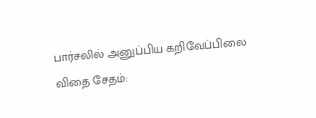பார்சலில் அனுப்பிய கறிவேப்பிலை விதை சேதம்: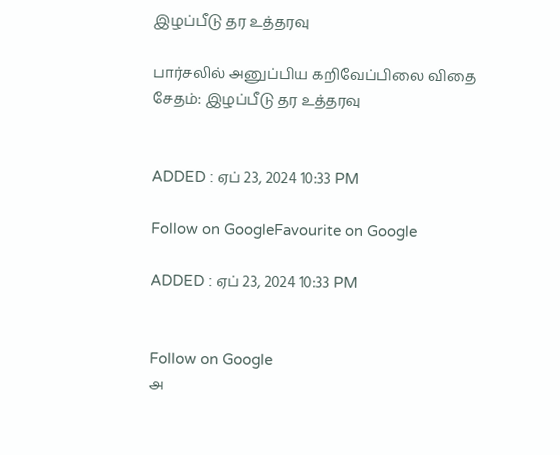இழப்பீடு தர உத்தரவு

பார்சலில் அனுப்பிய கறிவேப்பிலை விதை சேதம்: இழப்பீடு தர உத்தரவு


ADDED : ஏப் 23, 2024 10:33 PM

Follow on GoogleFavourite on Google

ADDED : ஏப் 23, 2024 10:33 PM


Follow on Google
அ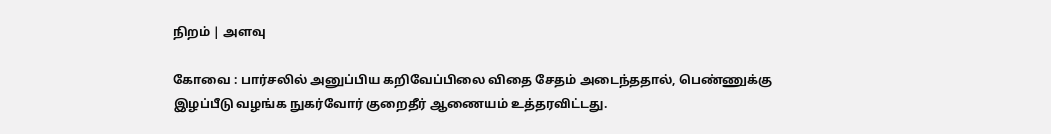நிறம் | அளவு

கோவை : பார்சலில் அனுப்பிய கறிவேப்பிலை விதை சேதம் அடைந்ததால், பெண்ணுக்கு இழப்பீடு வழங்க நுகர்வோர் குறைதீர் ஆணையம் உத்தரவிட்டது.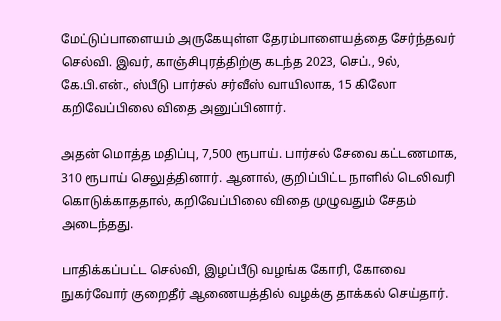மேட்டுப்பாளையம் அருகேயுள்ள தேரம்பாளையத்தை சேர்ந்தவர் செல்வி. இவர், காஞ்சிபுரத்திற்கு கடந்த 2023, செப்., 9ல், கே.பி.என்., ஸ்பீடு பார்சல் சர்வீஸ் வாயிலாக, 15 கிலோ கறிவேப்பிலை விதை அனுப்பினார்.

அதன் மொத்த மதிப்பு, 7,500 ரூபாய். பார்சல் சேவை கட்டணமாக, 310 ரூபாய் செலுத்தினார். ஆனால், குறிப்பிட்ட நாளில் டெலிவரி கொடுக்காததால், கறிவேப்பிலை விதை முழுவதும் சேதம் அடைந்தது.

பாதிக்கப்பட்ட செல்வி, இழப்பீடு வழங்க கோரி, கோவை நுகர்வோர் குறைதீர் ஆணையத்தில் வழக்கு தாக்கல் செய்தார்.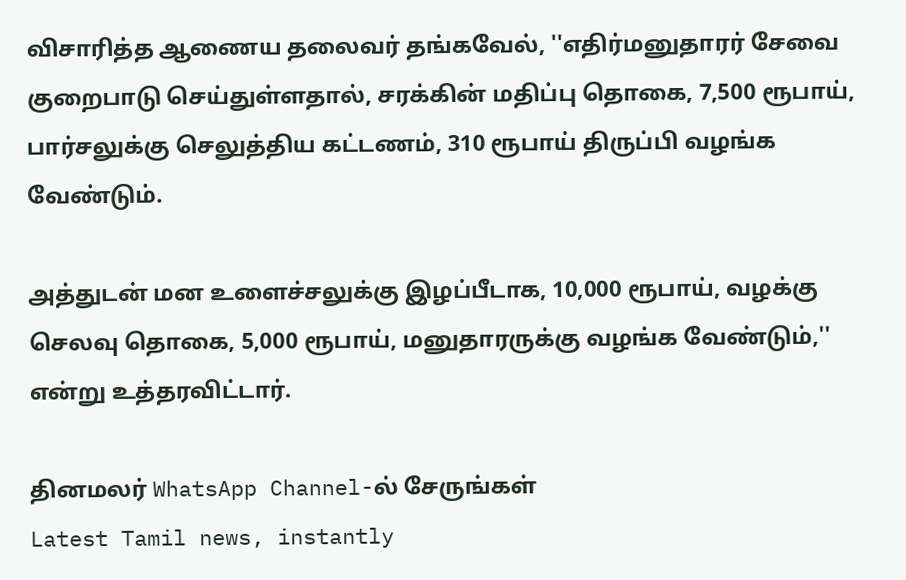விசாரித்த ஆணைய தலைவர் தங்கவேல், ''எதிர்மனுதாரர் சேவை குறைபாடு செய்துள்ளதால், சரக்கின் மதிப்பு தொகை, 7,500 ரூபாய், பார்சலுக்கு செலுத்திய கட்டணம், 310 ரூபாய் திருப்பி வழங்க வேண்டும்.

அத்துடன் மன உளைச்சலுக்கு இழப்பீடாக, 10,000 ரூபாய், வழக்கு செலவு தொகை, 5,000 ரூபாய், மனுதாரருக்கு வழங்க வேண்டும்,'' என்று உத்தரவிட்டார்.

தினமலர் WhatsApp Channel-ல் சேருங்கள்
Latest Tamil news, instantly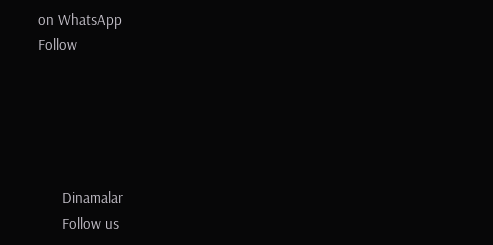on WhatsApp
Follow





      Dinamalar
      Follow us